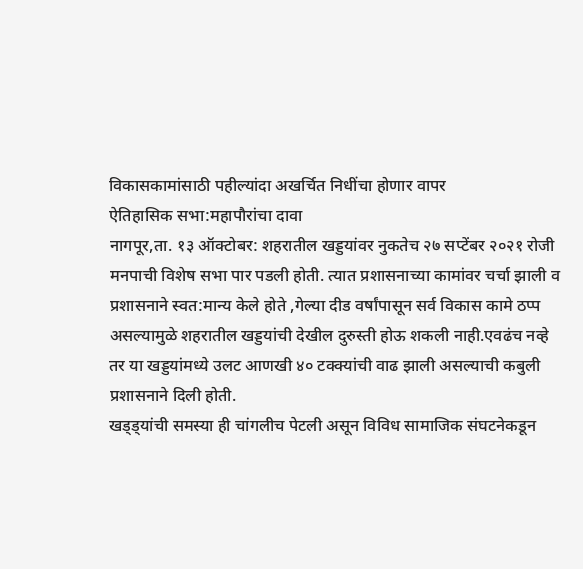विकासकामांसाठी पहील्यांदा अखर्चित निधींचा होणार वापर
ऐतिहासिक सभा:महापौरांचा दावा
नागपूर,ता. १३ ऑक्टोबर: शहरातील खड्डयांवर नुकतेच २७ सप्टेंबर २०२१ रोजी मनपाची विशेष सभा पार पडली होती. त्यात प्रशासनाच्या कामांवर चर्चा झाली व प्रशासनाने स्वत:मान्य केले होते ,गेल्या दीड वर्षांपासून सर्व विकास कामे ठप्प असल्यामुळे शहरातील खड्डयांची देखील दुरुस्ती होऊ शकली नाही.एवढंच नव्हे तर या खड्डयांमध्ये उलट आणखी ४० टक्क्यांची वाढ झाली असल्याची कबुली प्रशासनाने दिली होती.
खड्ड्यांची समस्या ही चांगलीच पेटली असून विविध सामाजिक संघटनेकडून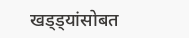खड्ड्यांसोबत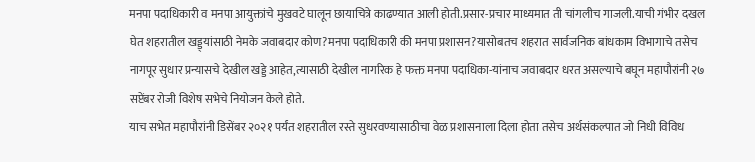मनपा पदाधिकारी व मनपा आयुक्तांचे मुखवटे घालून छायाचित्रे काढण्यात आली होती.प्रसार-प्रचार माध्यमात ती चांगलीच गाजली.याची गंभीर दखल घेत शहरातील खड्ड्यांसाठी नेमके जवाबदार कोण?मनपा पदाधिकारी की मनपा प्रशासन?यासोबतच शहरात सार्वजनिक बांधकाम विभागाचे तसेच नागपूर सुधार प्रन्यासचे देखील खड्डे आहेत,त्यासाठी देखील नागरिक हे फक्त मनपा पदाधिका-यांनाच जवाबदार धरत असल्याचे बघून महापौरांनी २७ सप्टेंबर रोजी विशेष सभेचे नियोजन केले होते.
याच सभेत महापौरांनी डिसेंबर २०२१ पर्यंत शहरातील रस्ते सुधरवण्यासाठीचा वेळ प्रशासनाला दिला होता तसेच अर्थसंकल्पात जो निधी विविध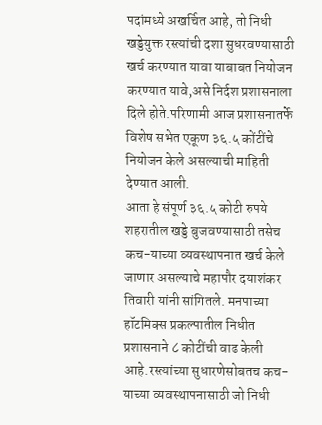पदांमध्ये अखर्चित आहे, तो निधी खड्डेयुक्त रस्त्यांची दशा सुधरवण्यासाठी खर्च करण्यात यावा याबाबत नियोजन करण्यात यावे,असे निर्दश प्रशासनाला दिले होते.परिणामी आज प्रशासनातर्फे विशेष सभेत एकूण ३६.५ कोंटींचे नियोजन केले असल्याची माहिती देण्यात आली.
आता हे संपूर्ण ३६.५ कोटी रुपये शहरातील खड्डे बुजवण्यासाठी तसेच कच-याच्या व्यवस्थापनात खर्च केले जाणार असल्याचे महापौर दयाशंकर तिवारी यांनी सांगितले. मनपाच्या हॉटमिक्स प्रकल्पातील निधीत प्रशासनाने ८ कोटींची वाढ केली आहे.रस्त्यांच्या सुधारणेसोबतच कच-याच्या व्यवस्थापनासाठी जो निधी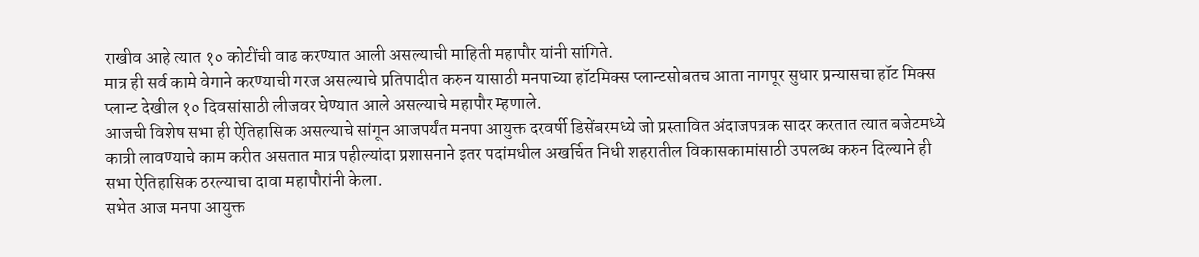राखीव आहे त्यात १० कोटींची वाढ करण्यात आली असल्याची माहिती महापौर यांनी सांगिते.
मात्र ही सर्व कामे वेगाने करण्याची गरज असल्याचे प्रतिपादीत करुन यासाठी मनपाच्या हॉटमिक्स प्लान्टसोबतच आता नागपूर सुधार प्रन्यासचा हॉट मिक्स प्लान्ट देखील १० दिवसांसाठी लीजवर घेण्यात आले असल्याचे महापौर म्हणाले.
आजची विशेष सभा ही ऐतिहासिक असल्याचे सांगून आजपर्यंत मनपा आयुक्त दरवर्षी डिसेंबरमध्ये जो प्रस्तावित अंदाजपत्रक सादर करतात त्यात बजेटमध्ये कात्री लावण्याचे काम करीत असतात मात्र पहील्यांदा प्रशासनाने इतर पदांमधील अखर्चित निधी शहरातील विकासकामांसाठी उपलब्ध करुन दिल्याने ही सभा ऐतिहासिक ठरल्याचा दावा महापौरांनी केला.
सभेत आज मनपा आयुक्त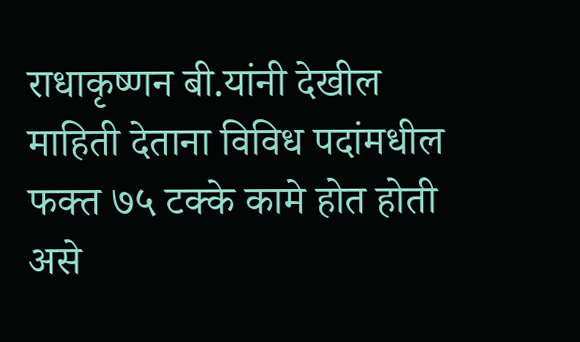राधाकृष्णन बी.यांनी देखील माहिती देताना विविध पदांमधील फक्त ७५ टक्के कामे होत होती असे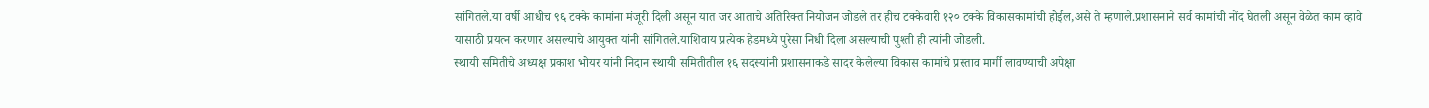सांगितले.या वर्षी आधीच ९६ टक्के कामांना मंजूरी दिली असून यात जर आताचे अतिरिक्त नियोजन जोडले तर हीच टक्केवारी १२० टक्के विकासकामांची होईल,असे ते म्हणाले.प्रशासनाने सर्व कामांची नोंद घेतली असून वेळेत काम व्हावे यासाठी प्रयत्न करणार असल्याचे आयुक्त यांनी सांगितले.याशिवाय प्रत्येक हेडमध्ये पुरेसा निधी दिला असल्याची पुश्ती ही त्यांनी जोडली.
स्थायी समितीचे अध्यक्ष प्रकाश भोयर यांनी निदान स्थायी समितीतील १६ सदस्यांनी प्रशासनाकडे सादर केलेल्या विकास कामांचे प्रस्ताव मार्गी लावण्याची अपेक्षा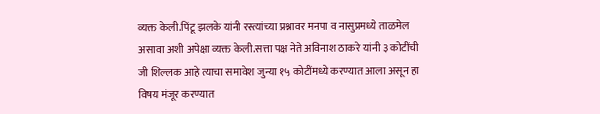व्यक्त केली.पिंटू झलके यांनी रस्त्यांच्या प्रश्नावर मनपा व नासुप्रमध्ये ताळमेल असावा अशी अपेक्षा व्यक्त केली.सत्ता पक्ष नेते अविनाश ठाकरे यांनी ३ कोटींची जी शिल्लक आहे त्याचा समावेश जुन्या १५ कोटींमध्ये करण्यात आला असून हा विषय मंजूर करण्यात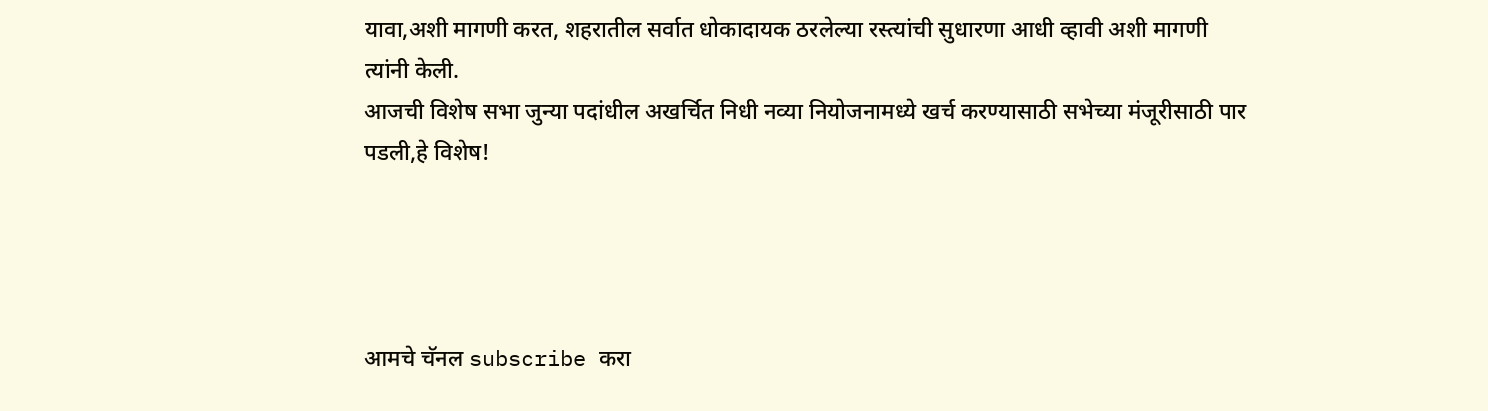यावा,अशी मागणी करत, शहरातील सर्वात धोकादायक ठरलेल्या रस्त्यांची सुधारणा आधी व्हावी अशी मागणी त्यांनी केली.
आजची विशेष सभा जुन्या पदांधील अखर्चित निधी नव्या नियोजनामध्ये खर्च करण्यासाठी सभेच्या मंजूरीसाठी पार पडली,हे विशेष!




आमचे चॅनल subscribe करा